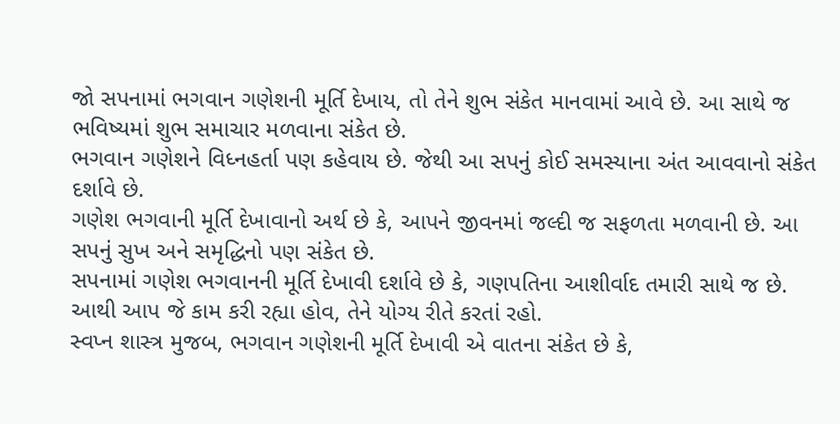જો સપનામાં ભગવાન ગણેશની મૂર્તિ દેખાય, તો તેને શુભ સંકેત માનવામાં આવે છે. આ સાથે જ ભવિષ્યમાં શુભ સમાચાર મળવાના સંકેત છે.
ભગવાન ગણેશને વિધ્નહર્તા પણ કહેવાય છે. જેથી આ સપનું કોઈ સમસ્યાના અંત આવવાનો સંકેત દર્શાવે છે.
ગણેશ ભગવાની મૂર્તિ દેખાવાનો અર્થ છે કે, આપને જીવનમાં જલ્દી જ સફળતા મળવાની છે. આ સપનું સુખ અને સમૃદ્ધિનો પણ સંકેત છે.
સપનામાં ગણેશ ભગવાનની મૂર્તિ દેખાવી દર્શાવે છે કે, ગણપતિના આશીર્વાદ તમારી સાથે જ છે. આથી આપ જે કામ કરી રહ્યા હોવ, તેને યોગ્ય રીતે કરતાં રહો.
સ્વપ્ન શાસ્ત્ર મુજબ, ભગવાન ગણેશની મૂર્તિ દેખાવી એ વાતના સંકેત છે કે,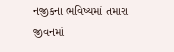નજીકના ભવિષ્યમાં તમારા જીવનમાં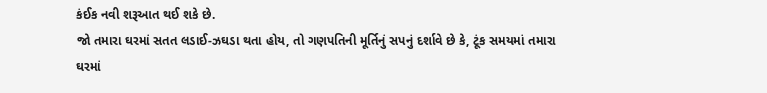કંઈક નવી શરૂઆત થઈ શકે છે.
જો તમારા ઘરમાં સતત લડાઈ-ઝઘડા થતા હોય, તો ગણપતિની મૂર્તિનું સપનું દર્શાવે છે કે, ટૂંક સમયમાં તમારા ઘરમાં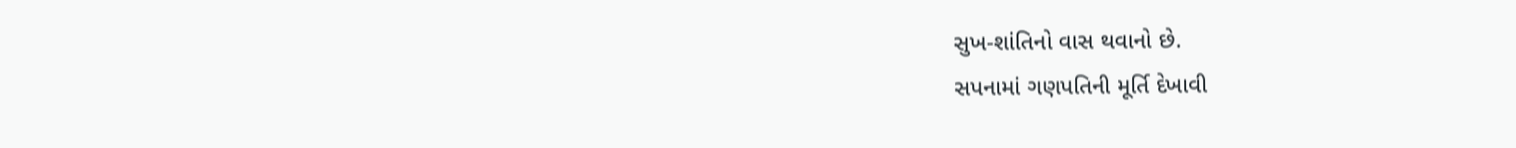સુખ-શાંતિનો વાસ થવાનો છે.
સપનામાં ગણપતિની મૂર્તિ દેખાવી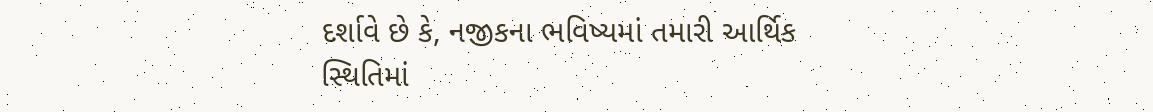દર્શાવે છે કે, નજીકના ભવિષ્યમાં તમારી આર્થિક સ્થિતિમાં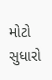મોટો સુધારો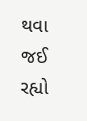થવા જઈ રહ્યો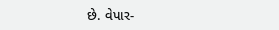છે. વેપાર-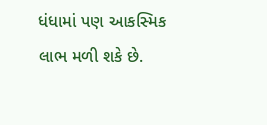ધંધામાં પણ આકસ્મિક લાભ મળી શકે છે.